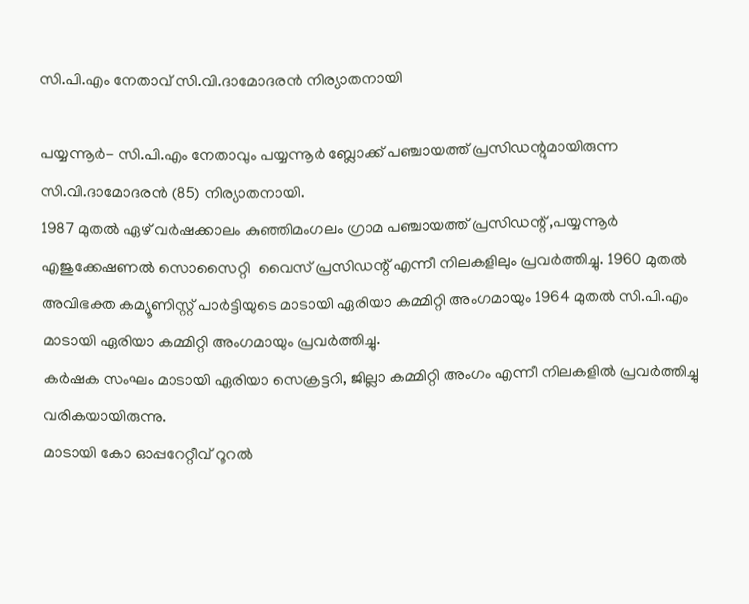സി.പി.എം നേതാവ് സി.വി.ദാമോദരന്‍ നിര്യാതനായി

പയ്യന്നൂര്‍- സി.പി.എം നേതാവും പയ്യന്നൂര്‍ ബ്ലോക്ക് പഞ്ചായത്ത് പ്രസിഡന്റുമായിരുന്ന സി.വി.ദാമോദരന്‍ (85) നിര്യാതനായി.
1987 മുതല്‍ ഏഴ് വര്‍ഷക്കാലം കുഞ്ഞിമംഗലം ഗ്രാമ പഞ്ചായത്ത് പ്രസിഡന്റ് ,പയ്യന്നൂര്‍ എജുക്കേഷണല്‍ സൊസൈറ്റി  വൈസ് പ്രസിഡന്റ് എന്നീ നിലകളിലും പ്രവര്‍ത്തിച്ചു. 1960 മുതല്‍ അവിഭക്ത കമ്യൂണിസ്റ്റ് പാര്‍ട്ടിയുടെ മാടായി ഏരിയാ കമ്മിറ്റി അംഗമായും 1964 മുതല്‍ സി.പി.എം മാടായി ഏരിയാ കമ്മിറ്റി അംഗമായും പ്രവര്‍ത്തിച്ചു.
കര്‍ഷക സംഘം മാടായി ഏരിയാ സെക്രട്ടറി, ജില്ലാ കമ്മിറ്റി അംഗം എന്നീ നിലകളില്‍ പ്രവര്‍ത്തിച്ചു വരികയായിരുന്നു.
മാടായി കോ ഓപ്പറേറ്റീവ് റൂറല്‍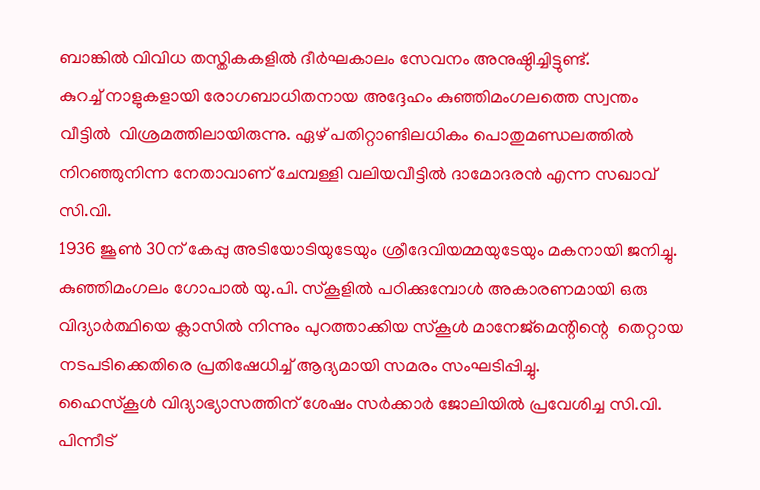ബാങ്കില്‍ വിവിധ തസ്തികകളില്‍ ദീര്‍ഘകാലം സേവനം അനുഷ്ഠിച്ചിട്ടുണ്ട്.
കുറച്ച് നാളുകളായി രോഗബാധിതനായ അദ്ദേഹം കുഞ്ഞിമംഗലത്തെ സ്വന്തം വീട്ടില്‍  വിശ്രമത്തിലായിരുന്നു. ഏഴ് പതിറ്റാണ്ടിലധികം പൊതുമണ്ഡലത്തില്‍ നിറഞ്ഞുനിന്ന നേതാവാണ് ചേമ്പള്ളി വലിയവീട്ടില്‍ ദാമോദരന്‍ എന്ന സഖാവ് സി.വി.
1936 ജൂണ്‍ 30ന് കേപ്പു അടിയോടിയുടേയും ശ്രീദേവിയമ്മയുടേയും മകനായി ജനിച്ചു.   കുഞ്ഞിമംഗലം ഗോപാല്‍ യു.പി. സ്‌കൂളില്‍ പഠിക്കുമ്പോള്‍ അകാരണമായി ഒരു വിദ്യാര്‍ത്ഥിയെ ക്ലാസില്‍ നിന്നും പുറത്താക്കിയ സ്‌കൂള്‍ മാനേജ്‌മെന്റിന്റെ  തെറ്റായ നടപടിക്കെതിരെ പ്രതിഷേധിച്ച് ആദ്യമായി സമരം സംഘടിപ്പിച്ചു.
ഹൈസ്‌കൂള്‍ വിദ്യാഭ്യാസത്തിന് ശേഷം സര്‍ക്കാര്‍ ജോലിയില്‍ പ്രവേശിച്ച സി.വി. പിന്നീട്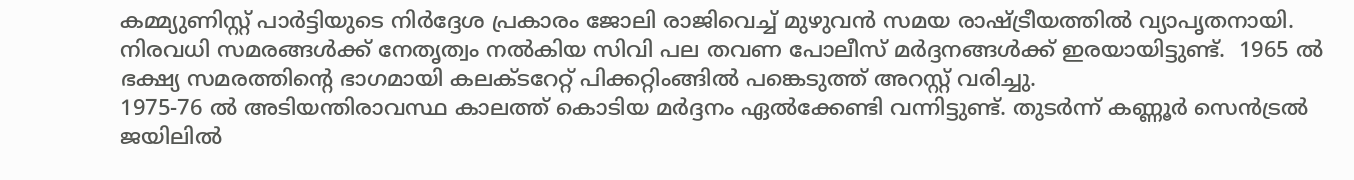കമ്മ്യുണിസ്റ്റ് പാര്‍ട്ടിയുടെ നിര്‍ദ്ദേശ പ്രകാരം ജോലി രാജിവെച്ച് മുഴുവന്‍ സമയ രാഷ്ട്രീയത്തില്‍ വ്യാപൃതനായി.
നിരവധി സമരങ്ങള്‍ക്ക് നേതൃത്വം നല്‍കിയ സിവി പല തവണ പോലീസ് മര്‍ദ്ദനങ്ങള്‍ക്ക് ഇരയായിട്ടുണ്ട്.  1965 ല്‍ ഭക്ഷ്യ സമരത്തിന്റെ ഭാഗമായി കലക്ടറേറ്റ് പിക്കറ്റിംങ്ങില്‍ പങ്കെടുത്ത് അറസ്റ്റ് വരിച്ചു.
1975-76 ല്‍ അടിയന്തിരാവസ്ഥ കാലത്ത് കൊടിയ മര്‍ദ്ദനം ഏല്‍ക്കേണ്ടി വന്നിട്ടുണ്ട്. തുടര്‍ന്ന് കണ്ണൂര്‍ സെന്‍ട്രല്‍ ജയിലില്‍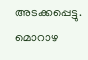അടക്കപ്പെട്ടു. മൊറാഴ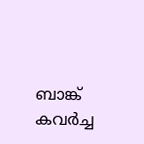ബാങ്ക് കവര്‍ച്ച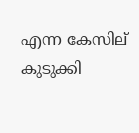എന്ന കേസില് കുടുക്കി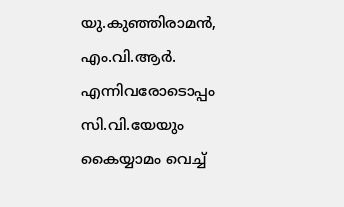യു.കുഞ്ഞിരാമന്‍, എം.വി.ആര്‍. എന്നിവരോടൊപ്പം സി.വി.യേയും കൈയ്യാമം വെച്ച്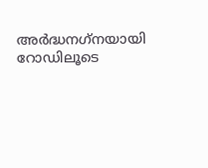അര്‍ദ്ധനഗ്‌നയായി റോഡിലൂടെ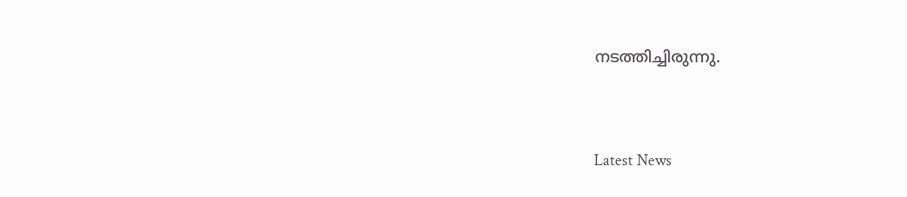നടത്തിച്ചിരുന്നു.



Latest News